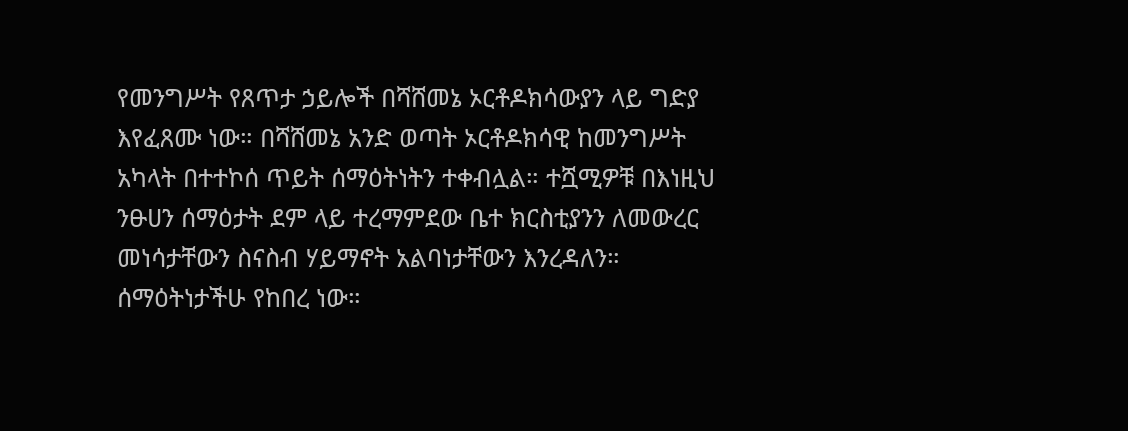የመንግሥት የጸጥታ ኃይሎች በሻሸመኔ ኦርቶዶክሳውያን ላይ ግድያ እየፈጸሙ ነው። በሻሸመኔ አንድ ወጣት ኦርቶዶክሳዊ ከመንግሥት አካላት በተተኮሰ ጥይት ሰማዕትነትን ተቀብሏል። ተሿሚዎቹ በእነዚህ ንፁሀን ሰማዕታት ደም ላይ ተረማምደው ቤተ ክርስቲያንን ለመውረር መነሳታቸውን ስናስብ ሃይማኖት አልባነታቸውን እንረዳለን። ሰማዕትነታችሁ የከበረ ነው።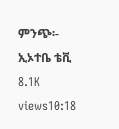ምንጭ፡- ኢኦተቤ ቴቪ 8.1K views10:18